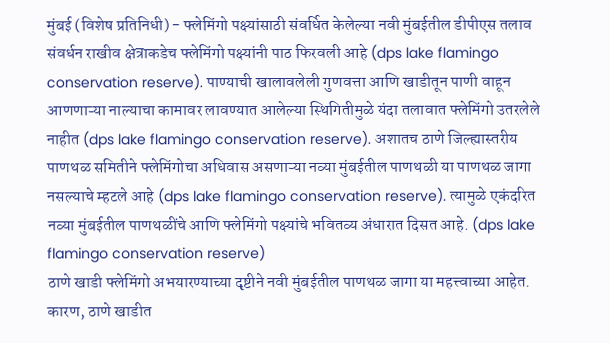मुंबई (विशेष प्रतिनिधी) - फ्लेमिंगो पक्ष्यांसाठी संवर्धित केलेल्या नवी मुंबईतील डीपीएस तलाव संवर्धन राखीव क्षेत्राकडेच फ्लेमिंगो पक्ष्यांनी पाठ फिरवली आहे (dps lake flamingo conservation reserve). पाण्याची खालावलेली गुणवत्ता आणि खाडीतून पाणी वाहून आणणाऱ्या नाल्याचा कामावर लावण्यात आलेल्या स्थिगितीमुळे यंदा तलावात फ्लेमिंगो उतरलेले नाहीत (dps lake flamingo conservation reserve). अशातच ठाणे जिल्ह्यास्तरीय पाणथळ समितीने फ्लेमिंगोचा अधिवास असणाऱ्या नव्या मुंबईतील पाणथळी या पाणथळ जागा नसल्याचे म्हटले आहे (dps lake flamingo conservation reserve). त्यामुळे एकंदरित नव्या मुंबईतील पाणथळींचे आणि फ्लेमिंगो पक्ष्यांचे भवितव्य अंधारात दिसत आहे. (dps lake flamingo conservation reserve)
ठाणे खाडी फ्लेमिंगो अभयारण्याच्या दृष्टीने नवी मुंबईतील पाणथळ जागा या महत्त्वाच्या आहेत. कारण, ठाणे खाडीत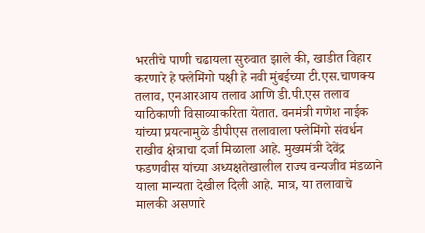भरतीचे पाणी चढायला सुरुवात झाले की, खाडीत विहार करणारे हे फ्लेमिंगो पक्षी हे नवी मुंबईच्या टी.एस.चाणक्य तलाव, एनआरआय तलाव आणि डी.पी.एस तलाव याठिकाणी विसाव्याकरिता येतात. वनमंत्री गणेश नाईक यांच्या प्रयत्नामुळे डीपीएस तलावाला फ्लेमिंगो संवर्धन राखीव क्षेत्राचा दर्जा मिळाला आहे. मुख्यमंत्री देवेंद्र फडणवीस यांच्या अध्यक्षतेखालील राज्य वन्यजीव मंडळाने याला मान्यता देखील दिली आहे. मात्र, या तलावाचे मालकी असणारे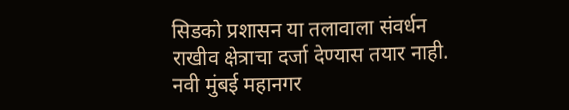सिडको प्रशासन या तलावाला संवर्धन राखीव क्षेत्राचा दर्जा देण्यास तयार नाही. नवी मुंबई महानगर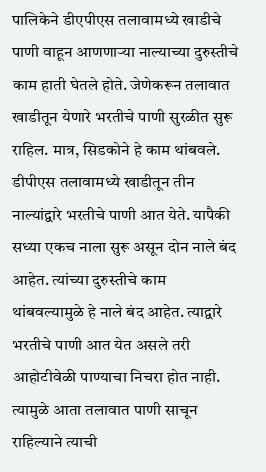पालिकेने डीएपीएस तलावामध्ये खाडीचे पाणी वाहून आणणाऱ्या नाल्याच्या दुरुस्तीचे काम हाती घेतले होते. जेणेकरून तलावात खाडीतून येणारे भरतीचे पाणी सुरळीत सुरू राहिल. मात्र, सिडकोने हे काम थांबवले.
डीपीएस तलावामध्ये खाडीतून तीन नाल्यांद्वारे भरतीचे पाणी आत येते. यापैकी सध्या एकच नाला सुरू असून दोन नाले बंद आहेत. त्यांच्या दुरुस्तीचे काम थांबवल्यामुळे हे नाले बंद आहेत. त्याद्वारे भरतीचे पाणी आत येत असले तरी आहोटीवेळी पाण्याचा निचरा होत नाही. त्यामुळे आता तलावात पाणी साचून राहिल्याने त्याची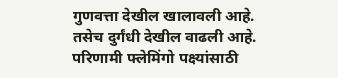गुणवत्ता देखील खालावली आहे. तसेच दुर्गंधी देखील वाढली आहे. परिणामी फ्लेमिंगो पक्ष्यांसाठी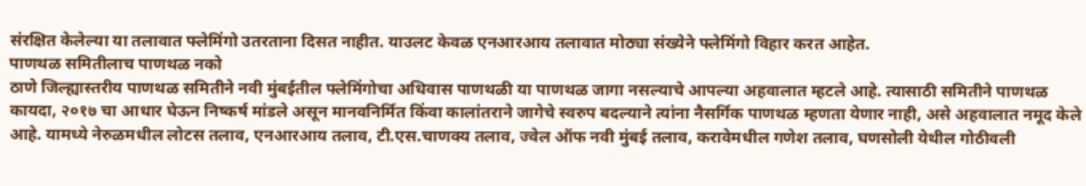संरक्षित केलेल्या या तलावात फ्लेमिंगो उतरताना दिसत नाहीत. याउलट केवळ एनआरआय तलावात मोठ्या संख्येने फ्लेमिंगो विहार करत आहेत.
पाणथळ समितीलाच पाणथळ नको
ठाणे जिल्ह्यास्तरीय पाणथळ समितीने नवी मुंबईतील फ्लेमिंगोचा अधिवास पाणथळी या पाणथळ जागा नसल्याचे आपल्या अहवालात म्हटले आहे. त्यासाठी समितीने पाणथळ कायदा, २०१७ चा आधार घेऊन निष्कर्ष मांडले असून मानवनिर्मित किंवा कालांतराने जागेचे स्वरुप बदल्याने त्यांना नैसर्गिक पाणथळ म्हणता येणार नाही, असे अहवालात नमूद केले आहे. यामध्ये नेरुळमधील लोटस तलाव, एनआरआय तलाव, टी.एस.चाणक्य तलाव, ज्वेल ऑफ नवी मुंबई तलाव, करावेमधील गणेश तलाव, घणसोली येथील गोठीवली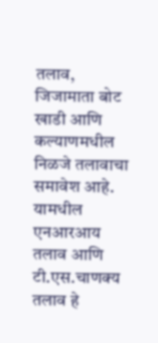तलाव, जिजामाता बोट खाडी आणि कल्याणमधील निळजे तलावाचा समावेश आहे. यामधील एनआरआय तलाव आणि टी.एस.चाणक्य तलाव हे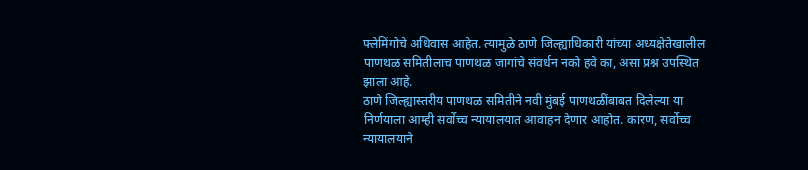फ्लेमिंगोचे अधिवास आहेत. त्यामुळे ठाणे जिल्ह्याधिकारी यांच्या अध्यक्षेतेखालील पाणथळ समितीलाच पाणथळ जागांचे संवर्धन नको हवे का, असा प्रश्न उपस्थित झाला आहे.
ठाणे जिल्ह्यास्तरीय पाणथळ समितीने नवी मुंबई पाणथळींबाबत दिलेल्या या निर्णयाला आम्ही सर्वोच्च न्यायालयात आवाहन देणार आहोत. कारण, सर्वोच्च न्यायालयाने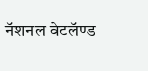नॅशनल वेटलॅण्ड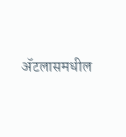ॲटलासमधील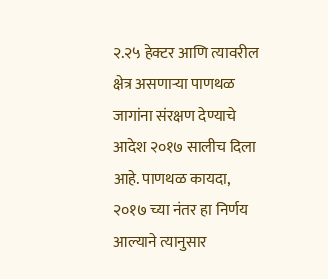२.२५ हेक्टर आणि त्यावरील क्षेत्र असणाऱ्या पाणथळ जागांना संरक्षण देण्याचे आदेश २०१७ सालीच दिला आहे. पाणथळ कायदा, २०१७ च्या नंतर हा निर्णय आल्याने त्यानुसार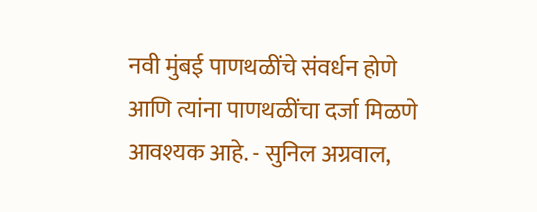नवी मुंबई पाणथळींचे संवर्धन होणे आणि त्यांना पाणथळींचा दर्जा मिळणे आवश्यक आहे. - सुनिल अग्रवाल,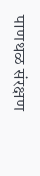पाणथळ संरक्षण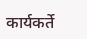कार्यकर्ते